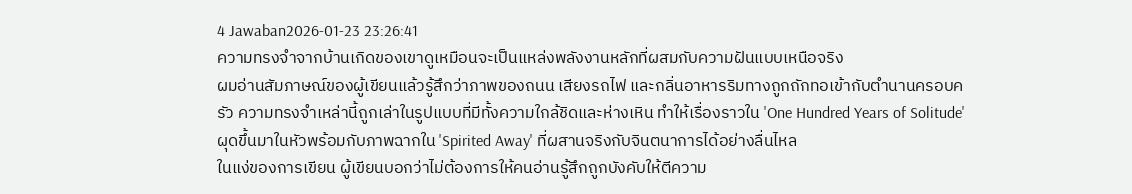4 Jawaban2026-01-23 23:26:41
ความทรงจำจากบ้านเกิดของเขาดูเหมือนจะเป็นแหล่งพลังงานหลักที่ผสมกับความฝันแบบเหนือจริง
ผมอ่านสัมภาษณ์ของผู้เขียนแล้วรู้สึกว่าภาพของถนน เสียงรถไฟ และกลิ่นอาหารริมทางถูกถักทอเข้ากับตำนานครอบครัว ความทรงจำเหล่านี้ถูกเล่าในรูปแบบที่มีทั้งความใกล้ชิดและห่างเหิน ทำให้เรื่องราวใน 'One Hundred Years of Solitude' ผุดขึ้นมาในหัวพร้อมกับภาพฉากใน 'Spirited Away' ที่ผสานจริงกับจินตนาการได้อย่างลื่นไหล
ในแง่ของการเขียน ผู้เขียนบอกว่าไม่ต้องการให้คนอ่านรู้สึกถูกบังคับให้ตีความ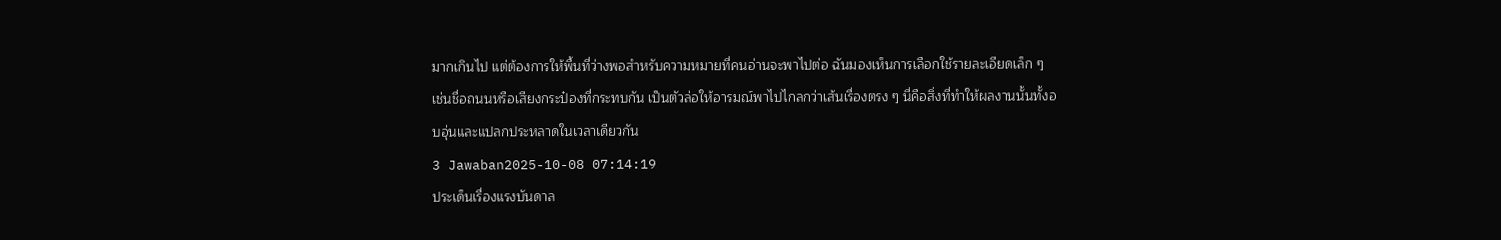มากเกินไป แต่ต้องการให้พื้นที่ว่างพอสำหรับความหมายที่คนอ่านจะพาไปต่อ ฉันมองเห็นการเลือกใช้รายละเอียดเล็ก ๆ เช่นชื่อถนนหรือเสียงกระป๋องที่กระทบกัน เป็นตัวล่อให้อารมณ์พาไปไกลกว่าเส้นเรื่องตรง ๆ นี่คือสิ่งที่ทำให้ผลงานนั้นทั้งอบอุ่นและแปลกประหลาดในเวลาเดียวกัน
3 Jawaban2025-10-08 07:14:19
ประเด็นเรื่องแรงบันดาล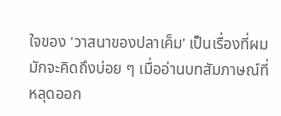ใจของ 'วาสนาของปลาเค็ม' เป็นเรื่องที่ผมมักจะคิดถึงบ่อย ๆ เมื่ออ่านบทสัมภาษณ์ที่หลุดออก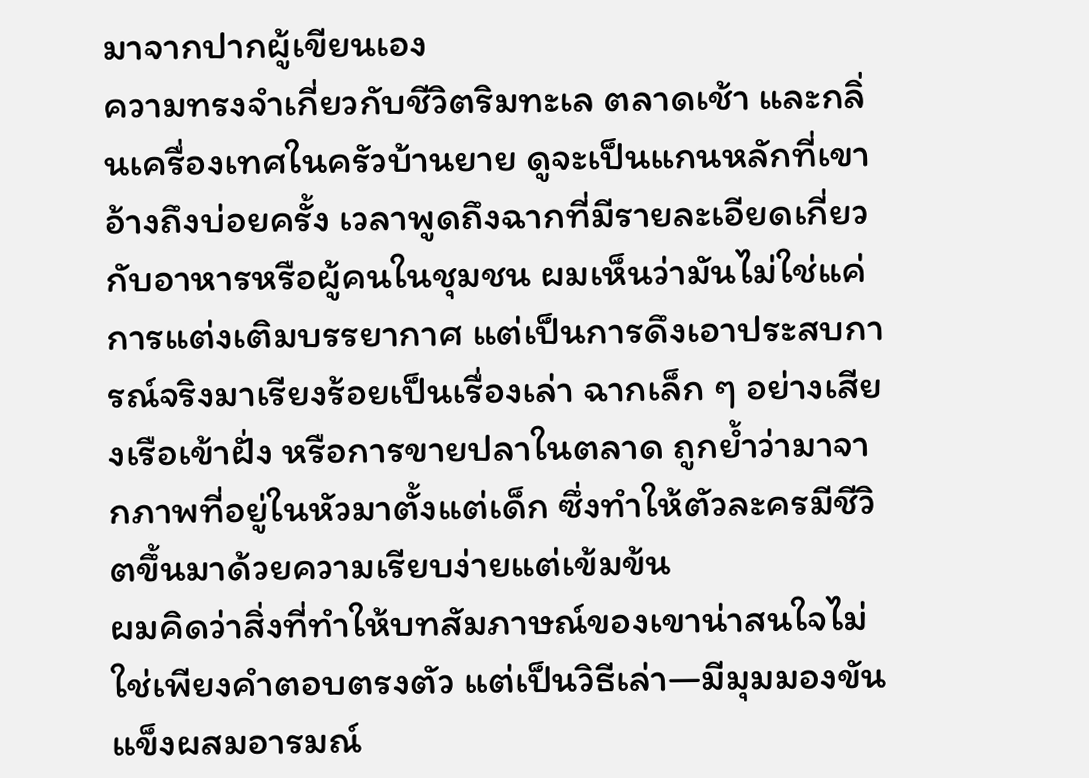มาจากปากผู้เขียนเอง
ความทรงจำเกี่ยวกับชีวิตริมทะเล ตลาดเช้า และกลิ่นเครื่องเทศในครัวบ้านยาย ดูจะเป็นแกนหลักที่เขาอ้างถึงบ่อยครั้ง เวลาพูดถึงฉากที่มีรายละเอียดเกี่ยวกับอาหารหรือผู้คนในชุมชน ผมเห็นว่ามันไม่ใช่แค่การแต่งเติมบรรยากาศ แต่เป็นการดึงเอาประสบการณ์จริงมาเรียงร้อยเป็นเรื่องเล่า ฉากเล็ก ๆ อย่างเสียงเรือเข้าฝั่ง หรือการขายปลาในตลาด ถูกย้ำว่ามาจากภาพที่อยู่ในหัวมาตั้งแต่เด็ก ซึ่งทำให้ตัวละครมีชีวิตขึ้นมาด้วยความเรียบง่ายแต่เข้มข้น
ผมคิดว่าสิ่งที่ทำให้บทสัมภาษณ์ของเขาน่าสนใจไม่ใช่เพียงคำตอบตรงตัว แต่เป็นวิธีเล่า—มีมุมมองขันแข็งผสมอารมณ์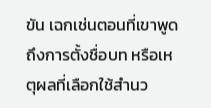ขัน เฉกเช่นตอนที่เขาพูดถึงการตั้งชื่อบท หรือเหตุผลที่เลือกใช้สำนว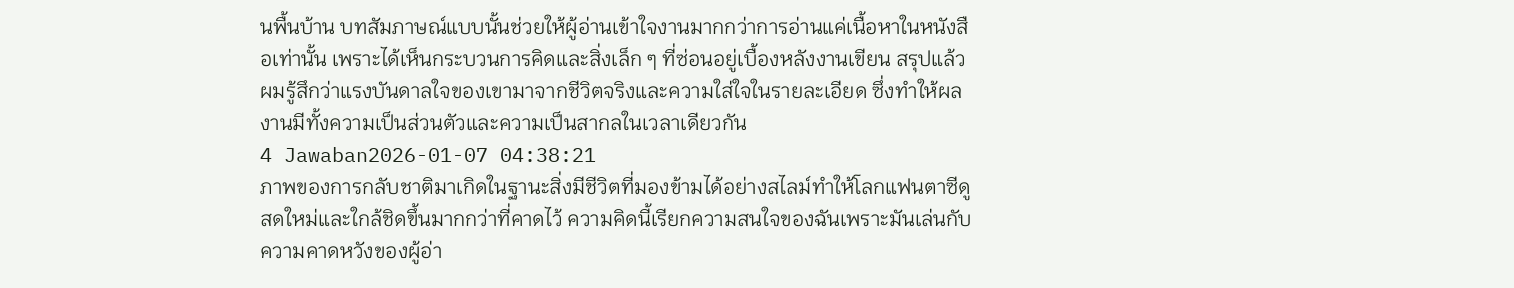นพื้นบ้าน บทสัมภาษณ์แบบนั้นช่วยให้ผู้อ่านเข้าใจงานมากกว่าการอ่านแค่เนื้อหาในหนังสือเท่านั้น เพราะได้เห็นกระบวนการคิดและสิ่งเล็ก ๆ ที่ซ่อนอยู่เบื้องหลังงานเขียน สรุปแล้ว ผมรู้สึกว่าแรงบันดาลใจของเขามาจากชีวิตจริงและความใส่ใจในรายละเอียด ซึ่งทำให้ผลงานมีทั้งความเป็นส่วนตัวและความเป็นสากลในเวลาเดียวกัน
4 Jawaban2026-01-07 04:38:21
ภาพของการกลับชาติมาเกิดในฐานะสิ่งมีชีวิตที่มองข้ามได้อย่างสไลม์ทำให้โลกแฟนตาซีดูสดใหม่และใกล้ชิดขึ้นมากกว่าที่คาดไว้ ความคิดนี้เรียกความสนใจของฉันเพราะมันเล่นกับความคาดหวังของผู้อ่า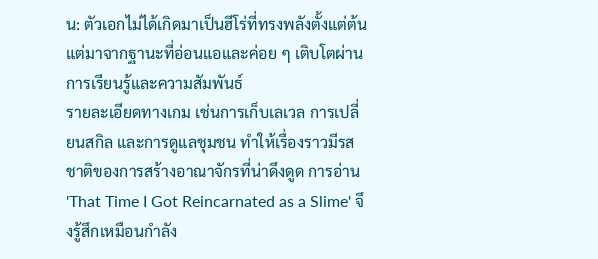น: ตัวเอกไม่ได้เกิดมาเป็นฮีโร่ที่ทรงพลังตั้งแต่ต้น แต่มาจากฐานะที่อ่อนแอและค่อย ๆ เติบโตผ่านการเรียนรู้และความสัมพันธ์
รายละเอียดทางเกม เช่นการเก็บเลเวล การเปลี่ยนสกิล และการดูแลชุมชน ทำให้เรื่องราวมีรสชาติของการสร้างอาณาจักรที่น่าดึงดูด การอ่าน 'That Time I Got Reincarnated as a Slime' จึงรู้สึกเหมือนกำลัง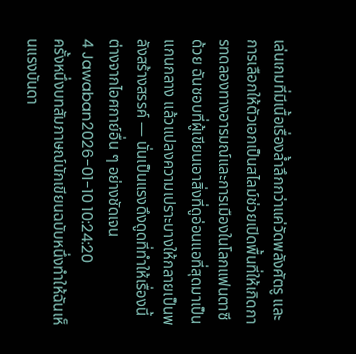เล่นเกมที่มีเนื้อเรื่องล้ำลึกกว่าแค่วัดพลังศัตรู และการเลือกให้ตัวเอกเป็นสไลม์ช่วยเปิดพื้นที่ให้เกิดการทดลองทางอารมณ์และการเมืองในโลกแฟนตาซีด้วย ฉันชอบที่ผู้เขียนเอาสิ่งที่ดูอ่อนแอที่สุดมาเป็นแกนกลาง แล้วแปลงความเปราะบางให้กลายเป็นพลังสร้างสรรค์ — นั่นเป็นแรงดึงดูดที่ทำให้เรื่องนี้ต่างจากไอศกาย์อื่น ๆ อย่างชัดเจน
4 Jawaban2026-01-10 10:24:20
ครั้งหนึ่งบทสัมภาษณ์นักเขียนฉบับหนึ่งทำให้ฉันเห็นแรงบันดา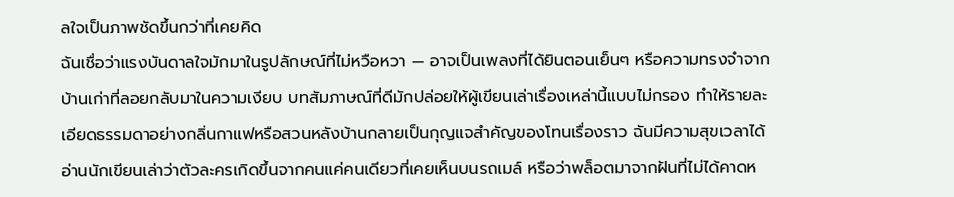ลใจเป็นภาพชัดขึ้นกว่าที่เคยคิด
ฉันเชื่อว่าแรงบันดาลใจมักมาในรูปลักษณ์ที่ไม่หวือหวา — อาจเป็นเพลงที่ได้ยินตอนเย็นๆ หรือความทรงจำจากบ้านเก่าที่ลอยกลับมาในความเงียบ บทสัมภาษณ์ที่ดีมักปล่อยให้ผู้เขียนเล่าเรื่องเหล่านี้แบบไม่กรอง ทำให้รายละเอียดธรรมดาอย่างกลิ่นกาแฟหรือสวนหลังบ้านกลายเป็นกุญแจสำคัญของโทนเรื่องราว ฉันมีความสุขเวลาได้อ่านนักเขียนเล่าว่าตัวละครเกิดขึ้นจากคนแค่คนเดียวที่เคยเห็นบนรถเมล์ หรือว่าพล็อตมาจากฝันที่ไม่ได้คาดห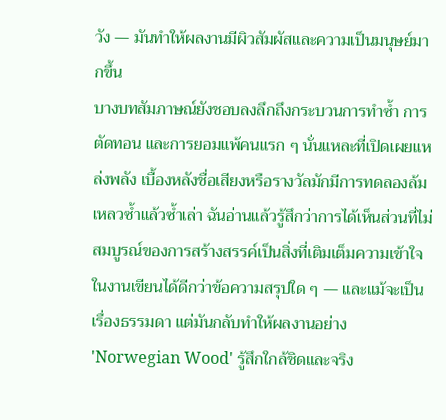วัง — มันทำให้ผลงานมีผิวสัมผัสและความเป็นมนุษย์มากขึ้น
บางบทสัมภาษณ์ยังชอบลงลึกถึงกระบวนการทำซ้ำ การตัดทอน และการยอมแพ้คนแรก ๆ นั่นแหละที่เปิดเผยแหล่งพลัง เบื้องหลังชื่อเสียงหรือรางวัลมักมีการทดลองล้มเหลวซ้ำแล้วซ้ำเล่า ฉันอ่านแล้วรู้สึกว่าการได้เห็นส่วนที่ไม่สมบูรณ์ของการสร้างสรรค์เป็นสิ่งที่เติมเต็มความเข้าใจในงานเขียนได้ดีกว่าข้อความสรุปใด ๆ — และแม้จะเป็นเรื่องธรรมดา แต่มันกลับทำให้ผลงานอย่าง 'Norwegian Wood' รู้สึกใกล้ชิดและจริง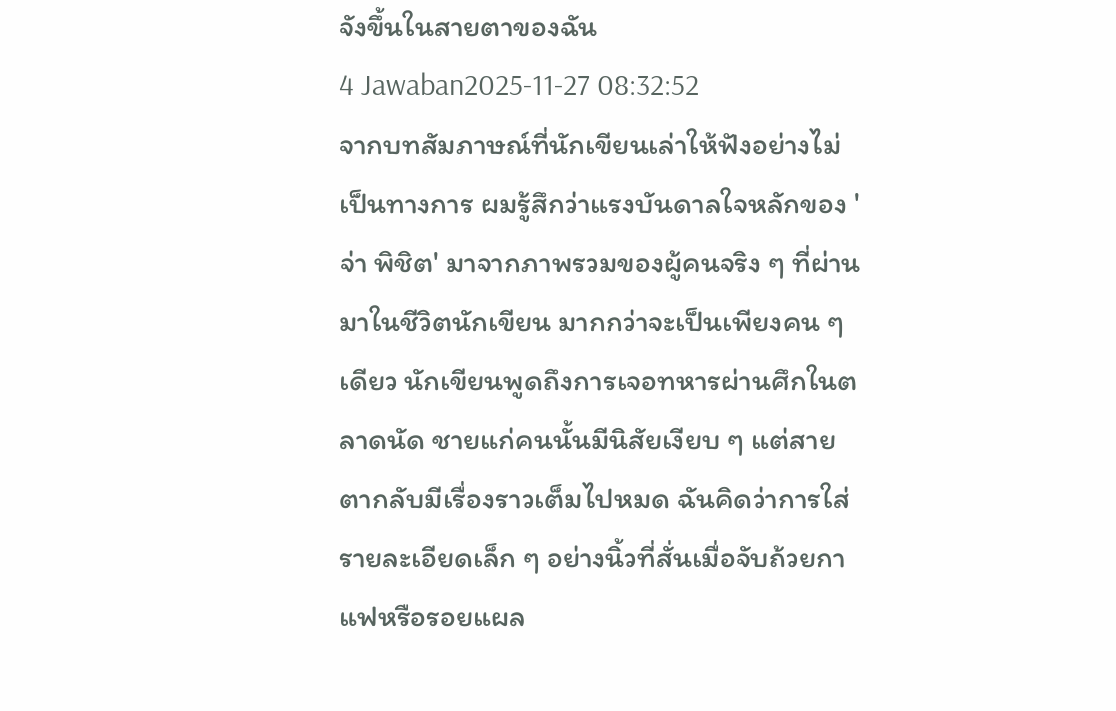จังขึ้นในสายตาของฉัน
4 Jawaban2025-11-27 08:32:52
จากบทสัมภาษณ์ที่นักเขียนเล่าให้ฟังอย่างไม่เป็นทางการ ผมรู้สึกว่าแรงบันดาลใจหลักของ 'จ่า พิชิต' มาจากภาพรวมของผู้คนจริง ๆ ที่ผ่านมาในชีวิตนักเขียน มากกว่าจะเป็นเพียงคน ๆ เดียว นักเขียนพูดถึงการเจอทหารผ่านศึกในตลาดนัด ชายแก่คนนั้นมีนิสัยเงียบ ๆ แต่สายตากลับมีเรื่องราวเต็มไปหมด ฉันคิดว่าการใส่รายละเอียดเล็ก ๆ อย่างนิ้วที่สั่นเมื่อจับถ้วยกาแฟหรือรอยแผล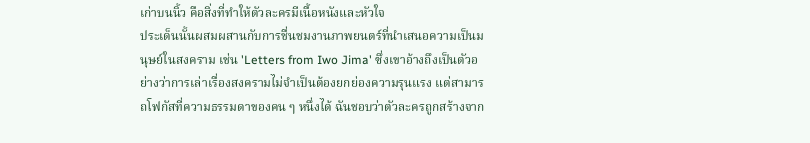เก่าบนนิ้ว คือสิ่งที่ทำให้ตัวละครมีเนื้อหนังและหัวใจ
ประเด็นนั้นผสมผสานกับการชื่นชมงานภาพยนตร์ที่นำเสนอความเป็นมนุษย์ในสงคราม เช่น 'Letters from Iwo Jima' ซึ่งเขาอ้างถึงเป็นตัวอย่างว่าการเล่าเรื่องสงครามไม่จำเป็นต้องยกย่องความรุนแรง แต่สามารถโฟกัสที่ความธรรมดาของคน ๆ หนึ่งได้ ฉันชอบว่าตัวละครถูกสร้างจาก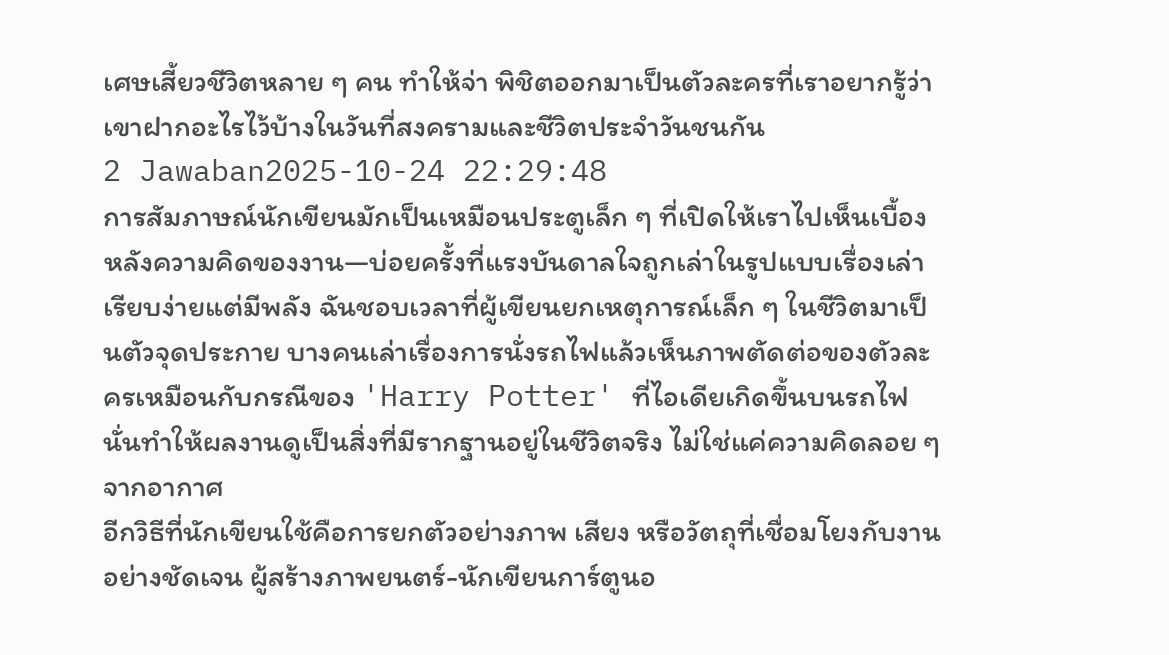เศษเสี้ยวชีวิตหลาย ๆ คน ทำให้จ่า พิชิตออกมาเป็นตัวละครที่เราอยากรู้ว่าเขาฝากอะไรไว้บ้างในวันที่สงครามและชีวิตประจำวันชนกัน
2 Jawaban2025-10-24 22:29:48
การสัมภาษณ์นักเขียนมักเป็นเหมือนประตูเล็ก ๆ ที่เปิดให้เราไปเห็นเบื้องหลังความคิดของงาน—บ่อยครั้งที่แรงบันดาลใจถูกเล่าในรูปแบบเรื่องเล่าเรียบง่ายแต่มีพลัง ฉันชอบเวลาที่ผู้เขียนยกเหตุการณ์เล็ก ๆ ในชีวิตมาเป็นตัวจุดประกาย บางคนเล่าเรื่องการนั่งรถไฟแล้วเห็นภาพตัดต่อของตัวละครเหมือนกับกรณีของ 'Harry Potter' ที่ไอเดียเกิดขึ้นบนรถไฟ นั่นทำให้ผลงานดูเป็นสิ่งที่มีรากฐานอยู่ในชีวิตจริง ไม่ใช่แค่ความคิดลอย ๆ จากอากาศ
อีกวิธีที่นักเขียนใช้คือการยกตัวอย่างภาพ เสียง หรือวัตถุที่เชื่อมโยงกับงานอย่างชัดเจน ผู้สร้างภาพยนตร์-นักเขียนการ์ตูนอ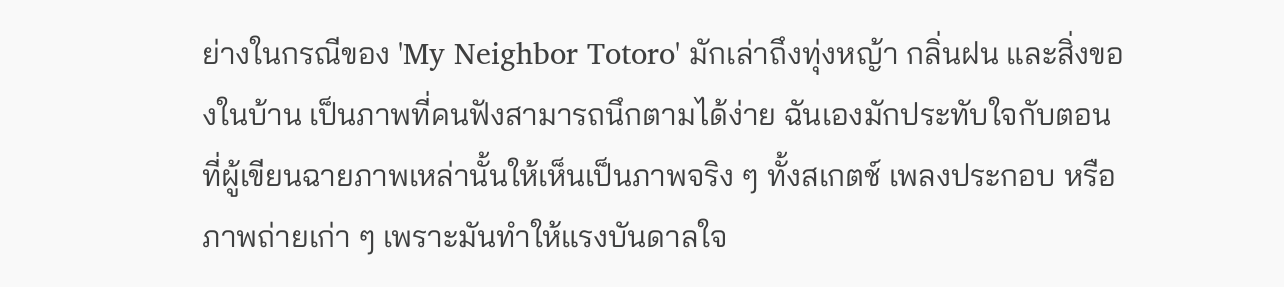ย่างในกรณีของ 'My Neighbor Totoro' มักเล่าถึงทุ่งหญ้า กลิ่นฝน และสิ่งของในบ้าน เป็นภาพที่คนฟังสามารถนึกตามได้ง่าย ฉันเองมักประทับใจกับตอนที่ผู้เขียนฉายภาพเหล่านั้นให้เห็นเป็นภาพจริง ๆ ทั้งสเกตช์ เพลงประกอบ หรือภาพถ่ายเก่า ๆ เพราะมันทำให้แรงบันดาลใจ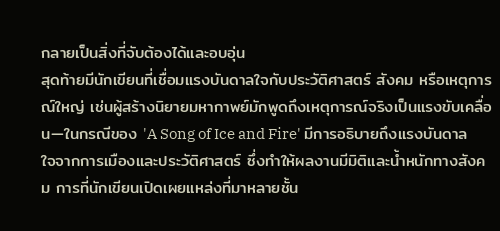กลายเป็นสิ่งที่จับต้องได้และอบอุ่น
สุดท้ายมีนักเขียนที่เชื่อมแรงบันดาลใจกับประวัติศาสตร์ สังคม หรือเหตุการณ์ใหญ่ เช่นผู้สร้างนิยายมหากาพย์มักพูดถึงเหตุการณ์จริงเป็นแรงขับเคลื่อน—ในกรณีของ 'A Song of Ice and Fire' มีการอธิบายถึงแรงบันดาลใจจากการเมืองและประวัติศาสตร์ ซึ่งทำให้ผลงานมีมิติและน้ำหนักทางสังคม การที่นักเขียนเปิดเผยแหล่งที่มาหลายชั้น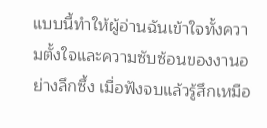แบบนี้ทำให้ผู้อ่านฉันเข้าใจทั้งความตั้งใจและความซับซ้อนของงานอย่างลึกซึ้ง เมื่อฟังจบแล้วรู้สึกเหมือ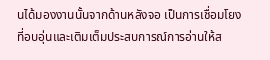นได้มองงานนั้นจากด้านหลังจอ เป็นการเชื่อมโยงที่อบอุ่นและเติมเต็มประสบการณ์การอ่านให้ส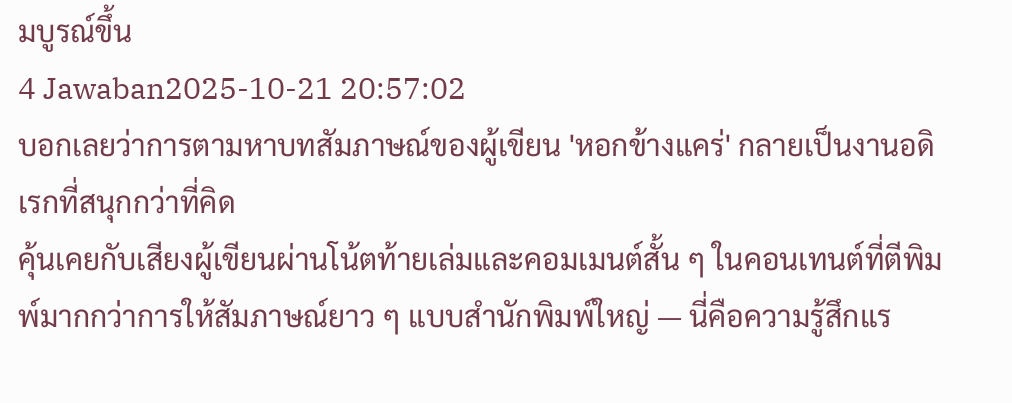มบูรณ์ขึ้น
4 Jawaban2025-10-21 20:57:02
บอกเลยว่าการตามหาบทสัมภาษณ์ของผู้เขียน 'หอกข้างแคร่' กลายเป็นงานอดิเรกที่สนุกกว่าที่คิด
คุ้นเคยกับเสียงผู้เขียนผ่านโน้ตท้ายเล่มและคอมเมนต์สั้น ๆ ในคอนเทนต์ที่ตีพิมพ์มากกว่าการให้สัมภาษณ์ยาว ๆ แบบสำนักพิมพ์ใหญ่ — นี่คือความรู้สึกแร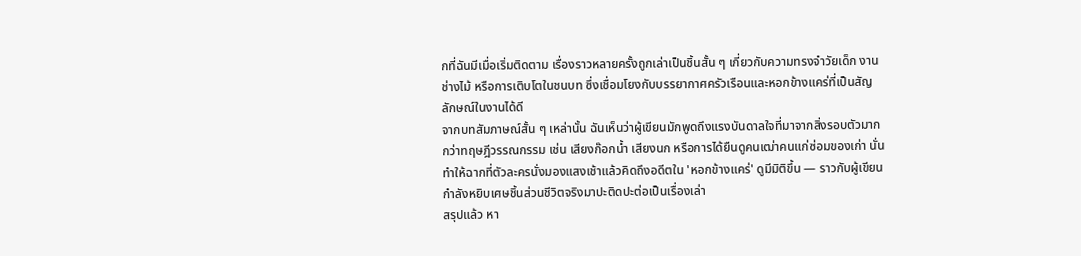กที่ฉันมีเมื่อเริ่มติดตาม เรื่องราวหลายครั้งถูกเล่าเป็นชิ้นสั้น ๆ เกี่ยวกับความทรงจำวัยเด็ก งานช่างไม้ หรือการเติบโตในชนบท ซึ่งเชื่อมโยงกับบรรยากาศครัวเรือนและหอกข้างแคร่ที่เป็นสัญลักษณ์ในงานได้ดี
จากบทสัมภาษณ์สั้น ๆ เหล่านั้น ฉันเห็นว่าผู้เขียนมักพูดถึงแรงบันดาลใจที่มาจากสิ่งรอบตัวมากกว่าทฤษฎีวรรณกรรม เช่น เสียงก๊อกน้ำ เสียงนก หรือการได้ยืนดูคนเฒ่าคนแก่ซ่อมของเก่า นั่นทำให้ฉากที่ตัวละครนั่งมองแสงเช้าแล้วคิดถึงอดีตใน 'หอกข้างแคร่' ดูมีมิติขึ้น — ราวกับผู้เขียนกำลังหยิบเศษชิ้นส่วนชีวิตจริงมาปะติดปะต่อเป็นเรื่องเล่า
สรุปแล้ว หา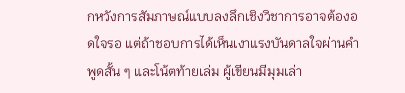กหวังการสัมภาษณ์แบบลงลึกเชิงวิชาการอาจต้องอดใจรอ แต่ถ้าชอบการได้เห็นเงาแรงบันดาลใจผ่านคำพูดสั้น ๆ และโน้ตท้ายเล่ม ผู้เขียนมีมุมเล่า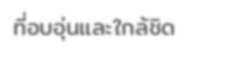ที่อบอุ่นและใกล้ชิด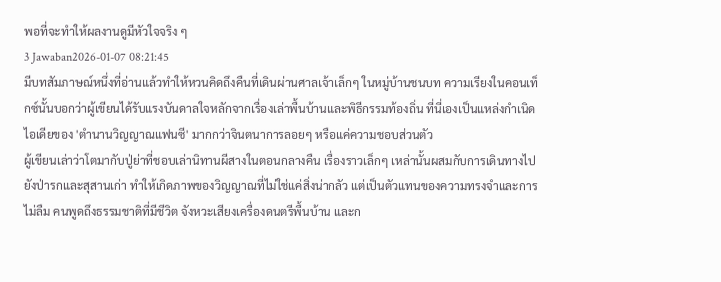พอที่จะทำให้ผลงานดูมีหัวใจจริง ๆ
3 Jawaban2026-01-07 08:21:45
มีบทสัมภาษณ์หนึ่งที่อ่านแล้วทำให้หวนคิดถึงคืนที่เดินผ่านศาลเจ้าเล็กๆ ในหมู่บ้านชนบท ความเรียงในคอนเท็กซ์นั้นบอกว่าผู้เขียนได้รับแรงบันดาลใจหลักจากเรื่องเล่าพื้นบ้านและพิธีกรรมท้องถิ่น ที่นี่เองเป็นแหล่งกำเนิดไอเดียของ 'ตำนานวิญญาณแฟนซี' มากกว่าจินตนาการลอยๆ หรือแค่ความชอบส่วนตัว
ผู้เขียนเล่าว่าโตมากับปู่ย่าที่ชอบเล่านิทานผีสางในตอนกลางคืน เรื่องราวเล็กๆ เหล่านั้นผสมกับการเดินทางไปยังป่ารกและสุสานเก่า ทำให้เกิดภาพของวิญญาณที่ไม่ใช่แค่สิ่งน่ากลัว แต่เป็นตัวแทนของความทรงจำและการไม่ลืม คนพูดถึงธรรมชาติที่มีชีวิต จังหวะเสียงเครื่องดนตรีพื้นบ้าน และก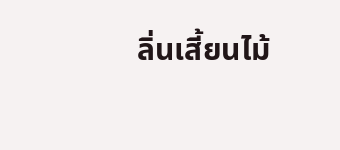ลิ่นเสี้ยนไม้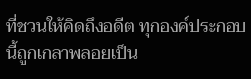ที่ชวนให้คิดถึงอดีต ทุกองค์ประกอบนี้ถูกเกลาพลอยเป็น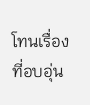โทนเรื่องที่อบอุ่น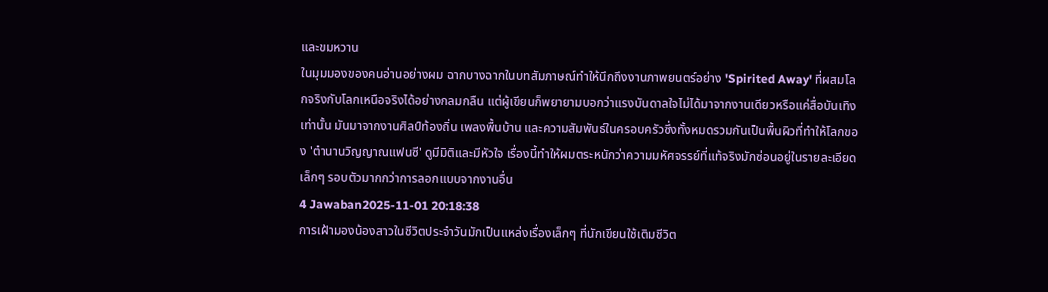และขมหวาน
ในมุมมองของคนอ่านอย่างผม ฉากบางฉากในบทสัมภาษณ์ทำให้นึกถึงงานภาพยนตร์อย่าง 'Spirited Away' ที่ผสมโลกจริงกับโลกเหนือจริงได้อย่างกลมกลืน แต่ผู้เขียนก็พยายามบอกว่าแรงบันดาลใจไม่ได้มาจากงานเดียวหรือแค่สื่อบันเทิงเท่านั้น มันมาจากงานศิลป์ท้องถิ่น เพลงพื้นบ้าน และความสัมพันธ์ในครอบครัวซึ่งทั้งหมดรวมกันเป็นพื้นผิวที่ทำให้โลกของ 'ตำนานวิญญาณแฟนซี' ดูมีมิติและมีหัวใจ เรื่องนี้ทำให้ผมตระหนักว่าความมหัศจรรย์ที่แท้จริงมักซ่อนอยู่ในรายละเอียดเล็กๆ รอบตัวมากกว่าการลอกแบบจากงานอื่น
4 Jawaban2025-11-01 20:18:38
การเฝ้ามองน้องสาวในชีวิตประจำวันมักเป็นแหล่งเรื่องเล็กๆ ที่นักเขียนใช้เติมชีวิต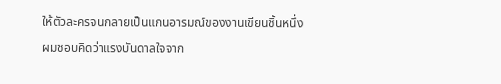ให้ตัวละครจนกลายเป็นแกนอารมณ์ของงานเขียนชิ้นหนึ่ง
ผมชอบคิดว่าแรงบันดาลใจจาก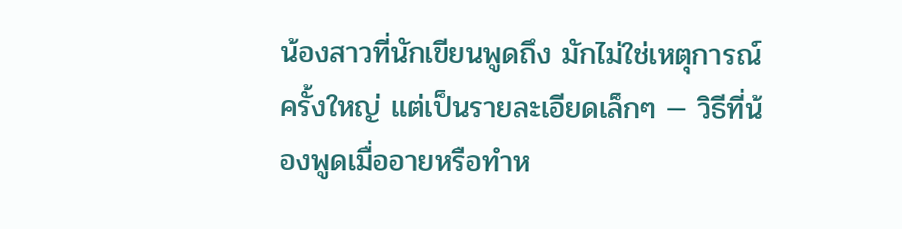น้องสาวที่นักเขียนพูดถึง มักไม่ใช่เหตุการณ์ครั้งใหญ่ แต่เป็นรายละเอียดเล็กๆ — วิธีที่น้องพูดเมื่ออายหรือทำห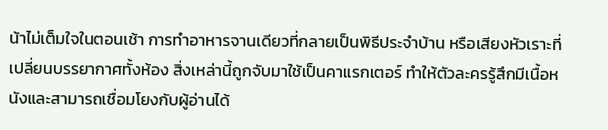น้าไม่เต็มใจในตอนเช้า การทำอาหารจานเดียวที่กลายเป็นพิธีประจำบ้าน หรือเสียงหัวเราะที่เปลี่ยนบรรยากาศทั้งห้อง สิ่งเหล่านี้ถูกจับมาใช้เป็นคาแรกเตอร์ ทำให้ตัวละครรู้สึกมีเนื้อหนังและสามารถเชื่อมโยงกับผู้อ่านได้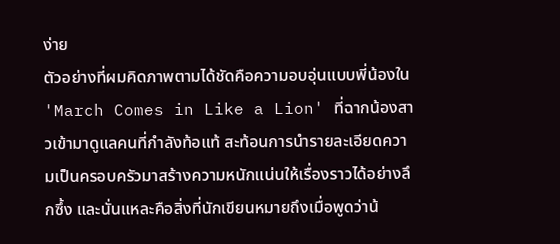ง่าย
ตัวอย่างที่ผมคิดภาพตามได้ชัดคือความอบอุ่นแบบพี่น้องใน 'March Comes in Like a Lion' ที่ฉากน้องสาวเข้ามาดูแลคนที่กำลังท้อแท้ สะท้อนการนำรายละเอียดความเป็นครอบครัวมาสร้างความหนักแน่นให้เรื่องราวได้อย่างลึกซึ้ง และนั่นแหละคือสิ่งที่นักเขียนหมายถึงเมื่อพูดว่าน้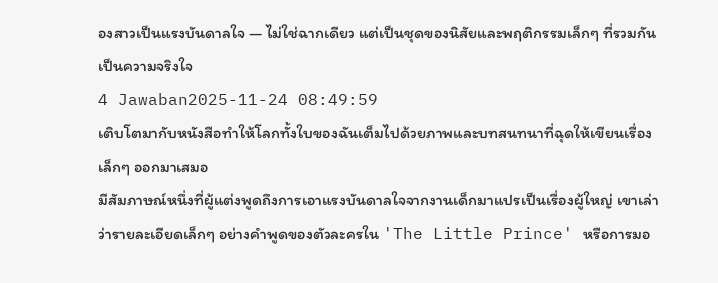องสาวเป็นแรงบันดาลใจ — ไม่ใช่ฉากเดียว แต่เป็นชุดของนิสัยและพฤติกรรมเล็กๆ ที่รวมกันเป็นความจริงใจ
4 Jawaban2025-11-24 08:49:59
เติบโตมากับหนังสือทำให้โลกทั้งใบของฉันเต็มไปด้วยภาพและบทสนทนาที่ฉุดให้เขียนเรื่องเล็กๆ ออกมาเสมอ
มีสัมภาษณ์หนึ่งที่ผู้แต่งพูดถึงการเอาแรงบันดาลใจจากงานเด็กมาแปรเป็นเรื่องผู้ใหญ่ เขาเล่าว่ารายละเอียดเล็กๆ อย่างคำพูดของตัวละครใน 'The Little Prince' หรือการมอ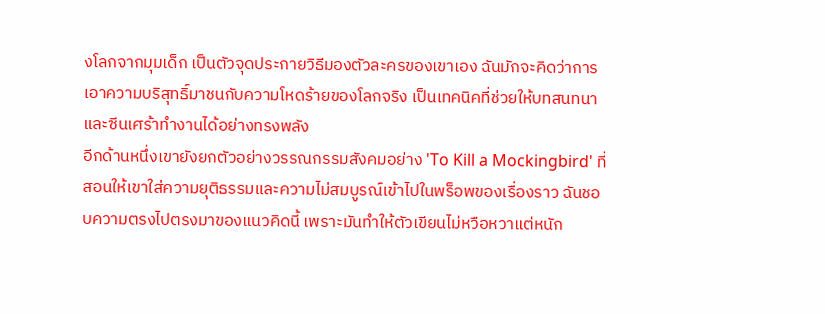งโลกจากมุมเด็ก เป็นตัวจุดประกายวิธีมองตัวละครของเขาเอง ฉันมักจะคิดว่าการเอาความบริสุทธิ์มาชนกับความโหดร้ายของโลกจริง เป็นเทคนิคที่ช่วยให้บทสนทนาและซีนเศร้าทำงานได้อย่างทรงพลัง
อีกด้านหนึ่งเขายังยกตัวอย่างวรรณกรรมสังคมอย่าง 'To Kill a Mockingbird' ที่สอนให้เขาใส่ความยุติธรรมและความไม่สมบูรณ์เข้าไปในพร็อพของเรื่องราว ฉันชอบความตรงไปตรงมาของแนวคิดนี้ เพราะมันทำให้ตัวเขียนไม่หวือหวาแต่หนัก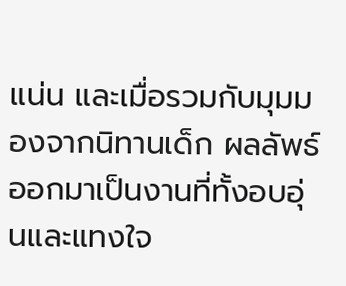แน่น และเมื่อรวมกับมุมมองจากนิทานเด็ก ผลลัพธ์ออกมาเป็นงานที่ทั้งอบอุ่นและแทงใจ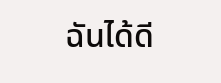ฉันได้ดี